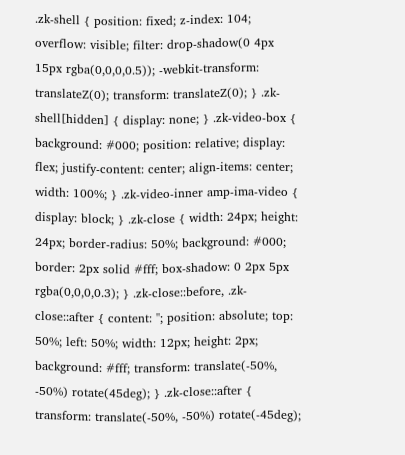.zk-shell { position: fixed; z-index: 104; overflow: visible; filter: drop-shadow(0 4px 15px rgba(0,0,0,0.5)); -webkit-transform: translateZ(0); transform: translateZ(0); } .zk-shell[hidden] { display: none; } .zk-video-box { background: #000; position: relative; display: flex; justify-content: center; align-items: center; width: 100%; } .zk-video-inner amp-ima-video { display: block; } .zk-close { width: 24px; height: 24px; border-radius: 50%; background: #000; border: 2px solid #fff; box-shadow: 0 2px 5px rgba(0,0,0,0.3); } .zk-close::before, .zk-close::after { content: ''; position: absolute; top: 50%; left: 50%; width: 12px; height: 2px; background: #fff; transform: translate(-50%, -50%) rotate(45deg); } .zk-close::after { transform: translate(-50%, -50%) rotate(-45deg);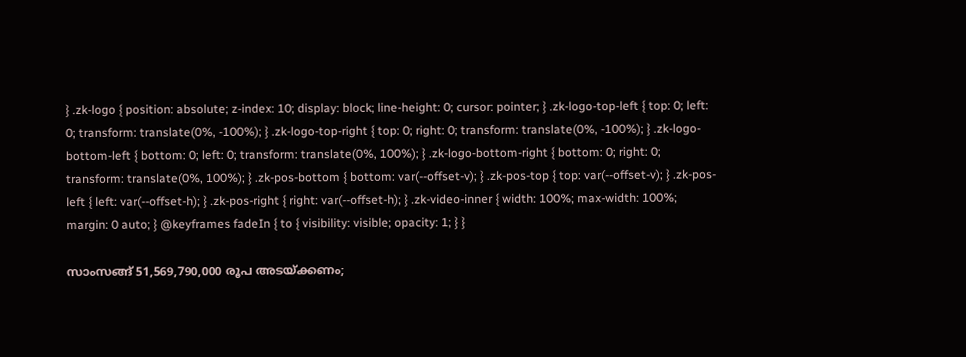} .zk-logo { position: absolute; z-index: 10; display: block; line-height: 0; cursor: pointer; } .zk-logo-top-left { top: 0; left: 0; transform: translate(0%, -100%); } .zk-logo-top-right { top: 0; right: 0; transform: translate(0%, -100%); } .zk-logo-bottom-left { bottom: 0; left: 0; transform: translate(0%, 100%); } .zk-logo-bottom-right { bottom: 0; right: 0; transform: translate(0%, 100%); } .zk-pos-bottom { bottom: var(--offset-v); } .zk-pos-top { top: var(--offset-v); } .zk-pos-left { left: var(--offset-h); } .zk-pos-right { right: var(--offset-h); } .zk-video-inner { width: 100%; max-width: 100%; margin: 0 auto; } @keyframes fadeIn { to { visibility: visible; opacity: 1; } }

സാംസങ്ങ് 51,569,790,000 രൂപ അടയ്ക്കണം;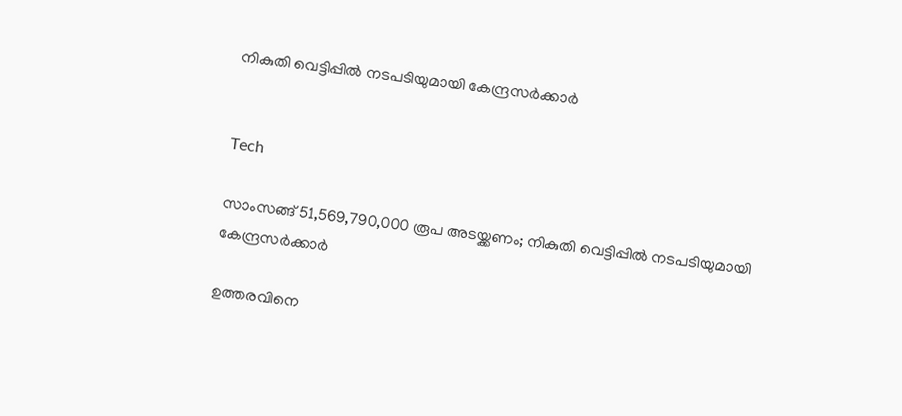നികുതി വെട്ടിപ്പിൽ നടപടിയുമായി കേന്ദ്രസർക്കാർ


Tech

സാംസങ്ങ് 51,569,790,000 രൂപ അടയ്ക്കണം; നികുതി വെട്ടിപ്പിൽ നടപടിയുമായി കേന്ദ്രസർക്കാർ

ഉത്തരവിനെ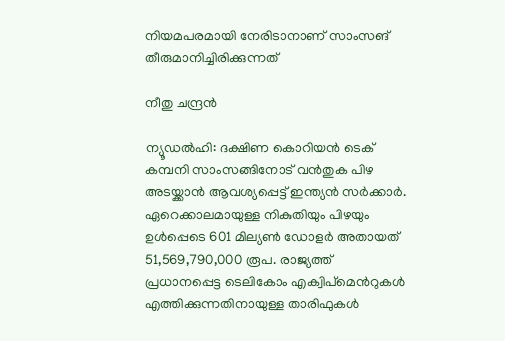നിയമപരമായി നേരിടാനാണ് സാംസങ് തീരുമാനിച്ചിരിക്കുന്നത്

നീതു ചന്ദ്രൻ

ന്യൂഡൽഹി: ദക്ഷിണ കൊറിയൻ ടെക് കമ്പനി സാംസങ്ങിനോട് വൻതുക പിഴ അടയ്ക്കാൻ ആവശ്യപ്പെട്ട് ഇന്ത്യൻ സർക്കാർ. ഏറെക്കാലമായുള്ള നികുതിയും പിഴയും ഉൾപ്പെടെ 601 മില്യൺ ഡോളർ അതായത് 51,569,790,000 രൂപ. രാജ്യത്ത് പ്രധാനപ്പെട്ട ടെലികോം എക്വിപ്മെന്‍റുകൾ എത്തിക്കുന്നതിനായുള്ള താരിഫുകൾ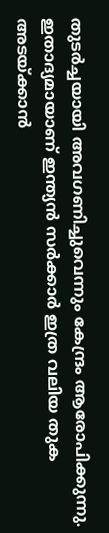തുടർച്ചയായി അവഗണിച്ചുവെന്നും കേന്ദ്രം ആരോപിക്കുന്നു. ഇതാദ്യമായാണ് ഇന്ത്യൻ സർക്കാർ ഇത്ര വലിയ തുക അടയ്ക്കാൻ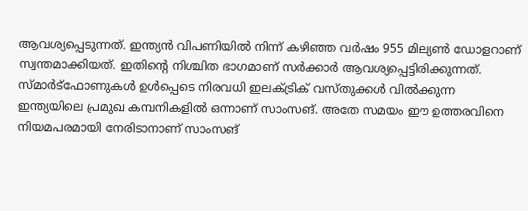ആവശ്യപ്പെടുന്നത്. ഇന്ത്യൻ വിപണിയിൽ നിന്ന് കഴിഞ്ഞ വർഷം 955 മില്യൺ ഡോളറാണ് സ്വന്തമാക്കിയത്. ഇതിന്‍റെ നിശ്ചിത ഭാഗമാണ് സർക്കാർ ആവശ്യപ്പെട്ടിരിക്കുന്നത്. സ്മാർട്ഫോണുകൾ ഉൾപ്പെടെ നിരവധി ഇലക്‌ട്രിക് വസ്തുക്കൾ വിൽക്കുന്ന ഇന്ത്യയിലെ പ്രമുഖ കമ്പനികളിൽ ഒന്നാണ് സാംസങ്. അതേ സമയം ഈ ഉത്തരവിനെ നിയമപരമായി നേരിടാനാണ് സാംസങ്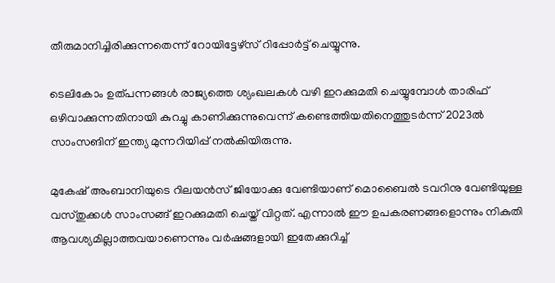തീരുമാനിച്ചിരിക്കുന്നതെന്ന് റോയിട്ടേഴ്സ് റിപ്പോർട്ട് ചെയ്യുന്നു.

ടെലികോം ഉത്പന്നങ്ങൾ രാജ്യത്തെ ശ്യംഖലകൾ വഴി ഇറക്കുമതി ചെയ്യുമ്പോൾ താരിഫ് ഒഴിവാക്കുന്നതിനായി കുറച്ചു കാണിക്കുന്നുവെന്ന് കണ്ടെത്തിയതിനെത്തുടർന്ന് 2023ൽ സാംസങിന് ഇന്ത്യ മുന്നറിയിപ്പ് നൽകിയിരുന്നു.

മുകേഷ് അംബാനിയുടെ റിലയൻസ് ജിയോക്കു വേണ്ടിയാണ് മൊബൈൽ ടവറിനു വേണ്ടിയുള്ള വസ്തുക്കൾ സാംസങ്ങ് ഇറക്കുമതി ചെയ്ത് വിറ്റത്. എന്നാൽ ഈ ഉപകരണങ്ങളൊന്നും നികുതി ആവശ്യമില്ലാത്തവയാണെന്നും വർഷങ്ങളായി ഇതേക്കുറിച്ച്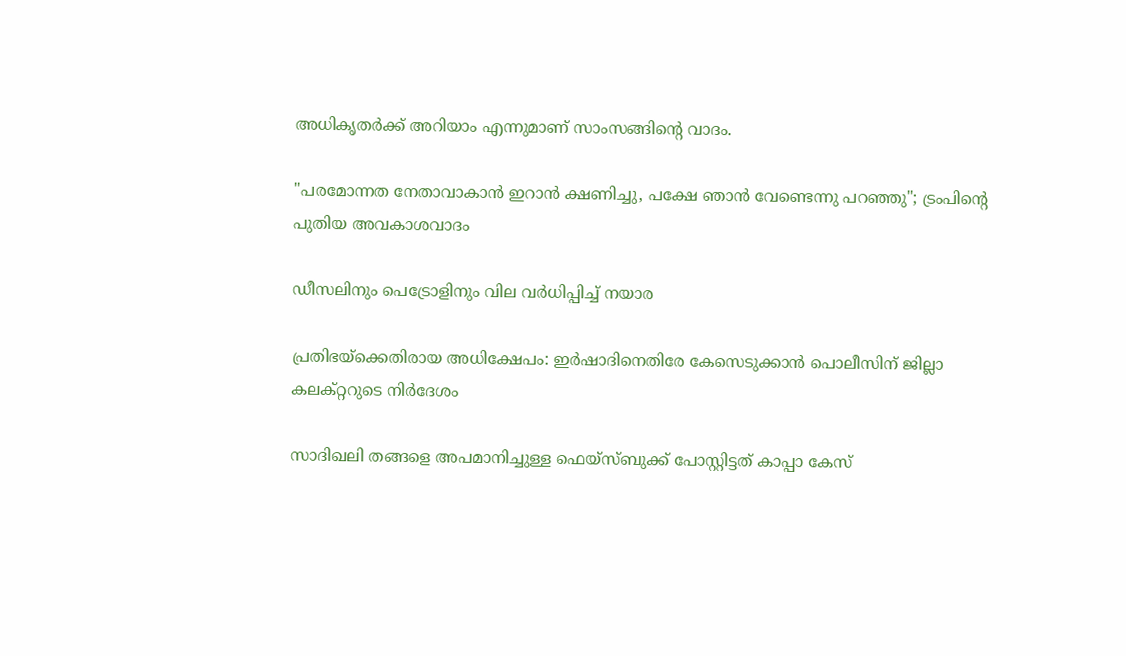അധികൃതർക്ക് അറിയാം എന്നുമാണ് സാംസങ്ങിന്‍റെ വാദം.

"പരമോന്നത നേതാവാകാൻ ഇറാൻ ക്ഷണിച്ചു, പക്ഷേ ഞാൻ വേണ്ടെന്നു പറഞ്ഞു"; ട്രംപിന്‍റെ പുതിയ അവകാശവാദം

ഡീസലിനും പെട്രോളിനും വില വർധിപ്പിച്ച് നയാര

പ്രതിഭയ്‌ക്കെതിരായ അധിക്ഷേപം: ഇര്‍ഷാദിനെതിരേ കേസെടുക്കാൻ പൊലീസിന് ജില്ലാ കലക്റ്ററുടെ നിര്‍ദേശം

സാദിഖലി തങ്ങളെ അപമാനിച്ചുള്ള ഫെയ്സ്ബുക്ക് പോസ്റ്റിട്ടത് കാപ്പാ കേസ്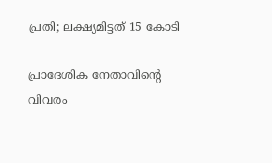പ്രതി; ലക്ഷ‍്യമിട്ടത് 15 കോടി

പ്രാദേശിക നേതാവിന്‍റെ വിവരം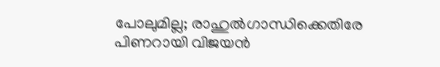പോലുമില്ല; രാഹുൽഗാന്ധിക്കെതിരേ പിണറായി വിജയൻ